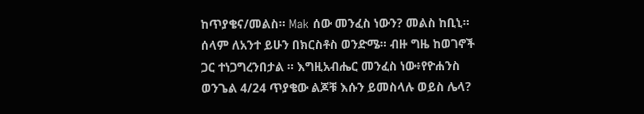ከጥያቄና/መልስ። Mak ሰው መንፈስ ነውን? መልስ ከቢኒ። ሰላም ለአንተ ይሁን በክርስቶስ ወንድሜ። ብዙ ግዜ ከወገኖች ጋር ተነጋግረንበታል ። እግዚአብሔር መንፈስ ነው፥የዮሐንስ ወንጌል 4/24 ጥያቄው ልጆቹ እሱን ይመስላሉ ወይስ ሌላ?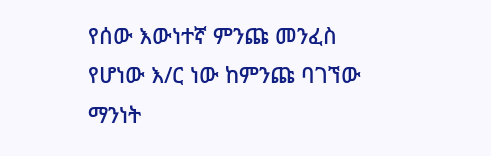የሰው እውነተኛ ምንጩ መንፈስ የሆነው እ/ር ነው ከምንጩ ባገኘው ማንነት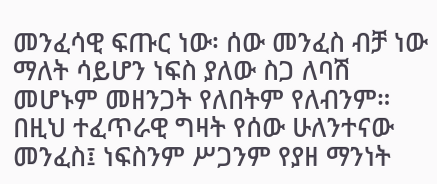መንፈሳዊ ፍጡር ነው፡ ሰው መንፈስ ብቻ ነው ማለት ሳይሆን ነፍስ ያለው ስጋ ለባሽ መሆኑም መዘንጋት የለበትም የለብንም። በዚህ ተፈጥራዊ ግዛት የሰው ሁለንተናው መንፈስ፤ ነፍስንም ሥጋንም የያዘ ማንነት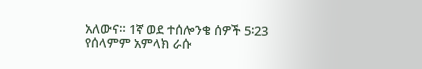አለውና። 1ኛ ወደ ተሰሎንቄ ሰዎች 5፡23 የሰላምም አምላክ ራሱ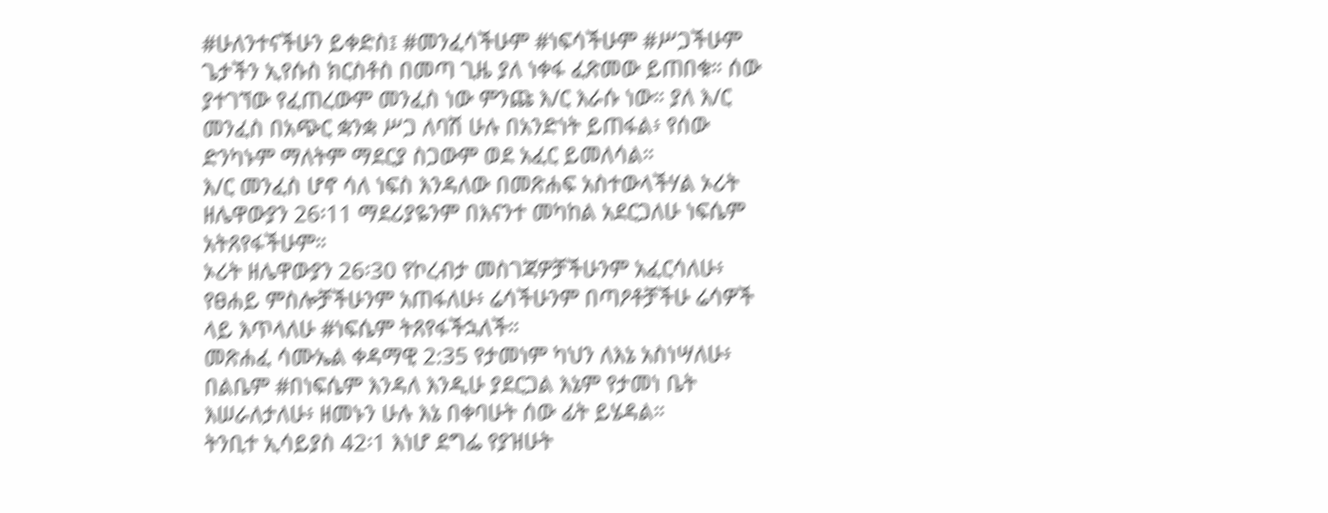#ሁለንተናችሁን ይቀድስ፤ #መንፈሳችሁም #ነፍሳችሁም #ሥጋችሁም ጌታችን ኢየሱስ ክርስቶስ በመጣ ጊዜ ያለ ነቀፋ ፈጽመው ይጠበቁ። ሰው ያተገኘው የፈጠረውም መንፈስ ነው ምንጩ እ/ር እራሱ ነው። ያለ እ/ር መንፈስ በአጭር ቋንቋ ሥጋ ለባሽ ሁሉ በአንድነት ይጠፋል፥ የሰው ድንካኑም ማለትም ማደርያ ስጋውም ወደ አፈር ይመለሳል።
እ/ር መንፈስ ሆኖ ሳለ ነፍስ እንዳለው በመጽሐፍ አስተውላችሃል ኦሪት ዘሌዋውያን 26፡11 ማደሪያዬንም በእናንተ መካከል አደርጋለሁ ነፍሴም አትጸየፋችሁም።
ኦሪት ዘሌዋውያን 26፡30 የኮረብታ መስገጃዎቻችሁንም አፈርሳለሁ፥ የፀሐይ ምስሎቻችሁንም አጠፋለሁ፥ ሬሳችሁንም በጣዖቶቻችሁ ሬሳዎች ላይ እጥላለሁ #ነፍሴም ትጸየፋችኋለች።
መጽሐፈ ሳሙኤል ቀዳማዊ 2:35 የታመነም ካህን ለእኔ አስነሣለሁ፥ በልቤም #በነፍሴም እንዳለ እንዲሁ ያደርጋል እኔም የታመነ ቤት እሠራለታለሁ፥ ዘመኑን ሁሉ እኔ በቀባሁት ሰው ፊት ይሄዳል።
ትንቢተ ኢሳይያስ 42፡1 እነሆ ደግፌ የያዝሁት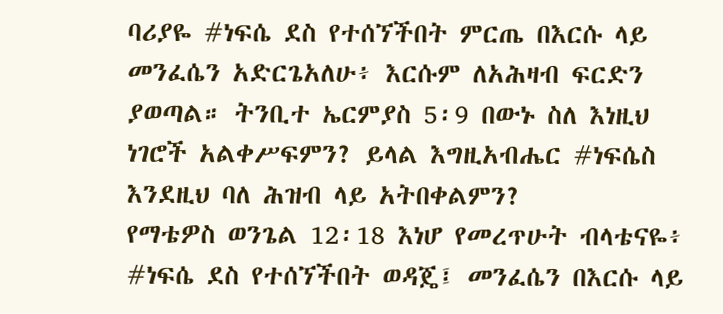ባሪያዬ #ነፍሴ ደስ የተሰኘችበት ምርጤ በእርሱ ላይ መንፈሴን አድርጌአለሁ፥ እርሱም ለአሕዛብ ፍርድን ያወጣል። ትንቢተ ኤርምያስ 5፡9 በውኑ ስለ እነዚህ ነገሮች አልቀሥፍምን? ይላል እግዚአብሔር #ነፍሴስ እንደዚህ ባለ ሕዝብ ላይ አትበቀልምን?
የማቴዎስ ወንጌል 12፡18 እነሆ የመረጥሁት ብላቴናዬ፥ #ነፍሴ ደስ የተሰኘችበት ወዳጄ፤ መንፈሴን በእርሱ ላይ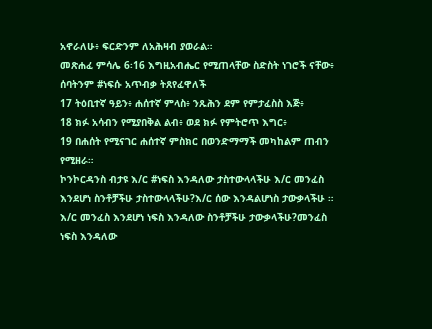አኖራለሁ፥ ፍርድንም ለአሕዛብ ያወራል።
መጽሐፈ ምሳሌ 6፡16 እግዚአብሔር የሚጠላቸው ስድስት ነገሮች ናቸው፥ ሰባትንም #ነፍሱ አጥብቃ ትጸየፈዋለች
17 ትዕቢተኛ ዓይን፥ ሐሰተኛ ምላስ፥ ንጹሕን ደም የምታፈስስ እጅ፥
18 ክፉ አሳብን የሚያበቅል ልብ፥ ወደ ክፉ የምትሮጥ እግር፥
19 በሐሰት የሚናገር ሐሰተኛ ምስክር በወንድማማች መካከልም ጠብን የሚዘራ።
ኮንኮርዳንስ ብታዩ እ/ር #ነፍስ እንዳለው ታስተውላላችሁ እ/ር መንፈስ እንደሆነ ስንቶቻችሁ ታስተውላላችሁ?እ/ር ሰው እንዳልሆነስ ታውቃላችሁ ። እ/ር መንፈስ እንደሆነ ነፍስ እንዳለው ስንቶቻችሁ ታውቃላችሁ?መንፈስ ነፍስ እንዳለው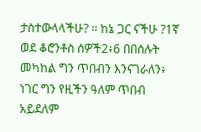ታስተውላላችሁ? ። ከኔ ጋር ናችሁ ?1ኛ ወደ ቆሮንቶስ ሰዎች2፥6 በበሰሉት መካከል ግን ጥበብን እንናገራለን፥ ነገር ግን የዚችን ዓለም ጥበብ አይደለም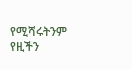የሚሻሩትንም የዚችን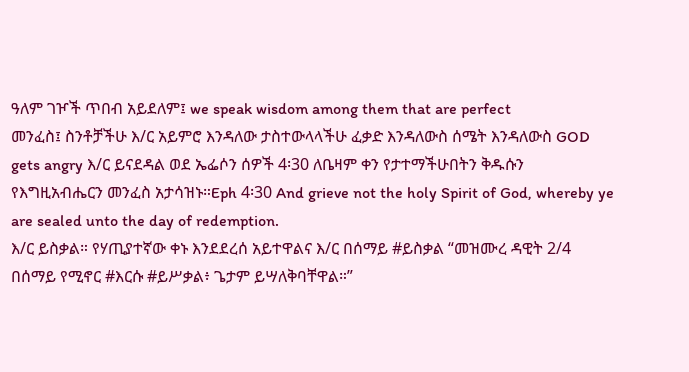ዓለም ገዦች ጥበብ አይደለም፤ we speak wisdom among them that are perfect
መንፈስ፤ ስንቶቻችሁ እ/ር አይምሮ እንዳለው ታስተውላላችሁ ፈቃድ እንዳለውስ ሰሜት እንዳለውስ GOD gets angry እ/ር ይናደዳል ወደ ኤፌሶን ሰዎች 4፡30 ለቤዛም ቀን የታተማችሁበትን ቅዱሱን የእግዚአብሔርን መንፈስ አታሳዝኑ።Eph 4፡30 And grieve not the holy Spirit of God, whereby ye are sealed unto the day of redemption.
እ/ር ይስቃል። የሃጢያተኛው ቀኑ እንደደረሰ አይተዋልና እ/ር በሰማይ #ይስቃል “መዝሙረ ዳዊት 2/4 በሰማይ የሚኖር #እርሱ #ይሥቃል፥ ጌታም ይሣለቅባቸዋል።”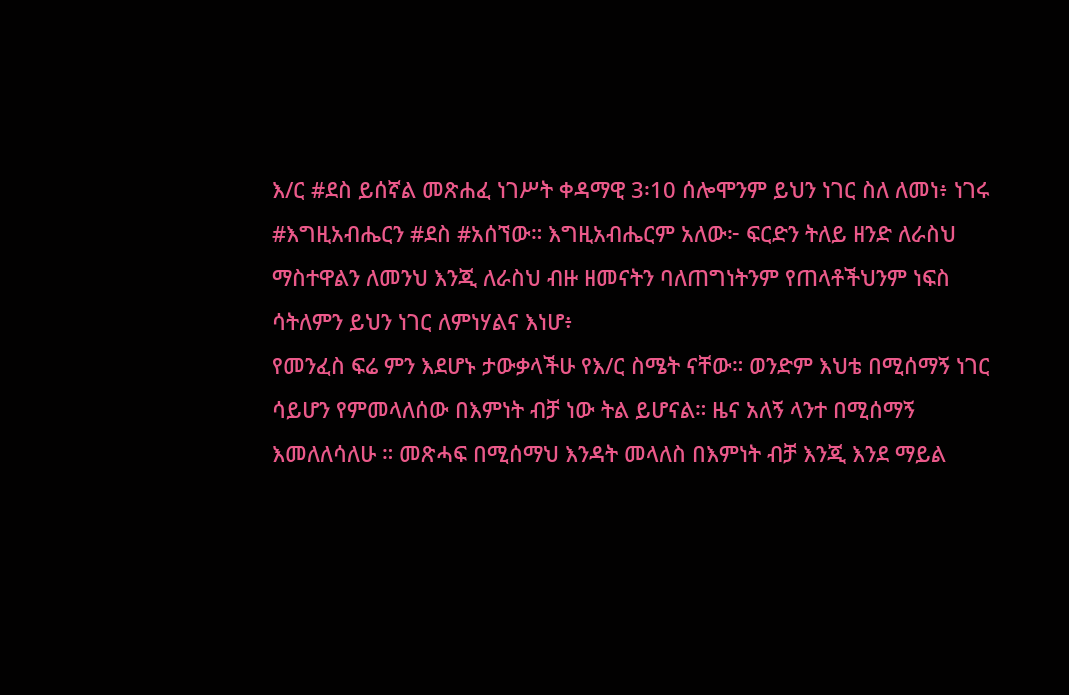እ/ር #ደስ ይሰኛል መጽሐፈ ነገሥት ቀዳማዊ 3፡10 ሰሎሞንም ይህን ነገር ስለ ለመነ፥ ነገሩ #እግዚአብሔርን #ደስ #አሰኘው። እግዚአብሔርም አለው፦ ፍርድን ትለይ ዘንድ ለራስህ ማስተዋልን ለመንህ እንጂ ለራስህ ብዙ ዘመናትን ባለጠግነትንም የጠላቶችህንም ነፍስ ሳትለምን ይህን ነገር ለምነሃልና እነሆ፥
የመንፈስ ፍሬ ምን እደሆኑ ታውቃላችሁ የእ/ር ስሜት ናቸው። ወንድም እህቴ በሚሰማኝ ነገር ሳይሆን የምመላለሰው በእምነት ብቻ ነው ትል ይሆናል። ዜና አለኝ ላንተ በሚሰማኝ እመለለሳለሁ ። መጽሓፍ በሚሰማህ እንዳት መላለስ በእምነት ብቻ እንጂ እንደ ማይል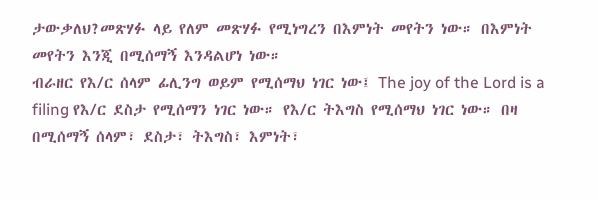ታውቃለህ?መጽሃፉ ላይ የለም መጽሃፉ የሚነግረን በእምነት መየትን ነው። በእምነት መየትን እንጂ በሚሰማኝ እንዳልሆነ ነው።
ብራዘር የእ/ር ሰላም ፊሊንግ ወይም የሚሰማህ ነገር ነው፤ The joy of the Lord is a filing የእ/ር ደስታ የሚሰማን ነገር ነው። የእ/ር ትእግስ የሚሰማህ ነገር ነው። በዛ በሚሰማኝ ሰላም፣ ደስታ፣ ትእግስ፣ እምነት፣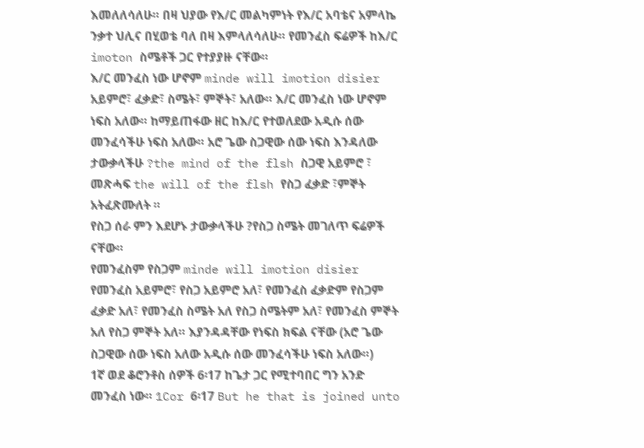እመለለሳለሁ። በዛ ህያው የእ/ር መልካምነት የእ/ር አባቴና አምላኬ ንቃተ ህሊና በሂወቴ ባለ በዛ እምላለሳለሁ። የመንፈስ ፍሬዎች ከእ/ር imoton ስሜቶች ጋር የተያያዙ ናቸው።
እ/ር መንፈስ ነው ሆኖም minde will imotion disier አይምሮ፣ ፈቃድ፣ ስሜት፣ ምኞት፣ አለው። እ/ር መንፈስ ነው ሆኖም ነፍስ አለው። ከማይጠፋው ዘር ከእ/ር የተወለደው አዲሱ ሰው መንፈሳችሁ ነፍስ አለው። አሮ ጌው ስጋዊው ሰው ነፍስ እንዳለው ታውቃላችሁ ?the mind of the flsh ስጋዊ አይምሮ ፣ መጽሓፍ the will of the flsh የስጋ ፈቃድ ፣ምኞት አትፈጽሙለት ።
የስጋ ሰራ ምን እደሆኑ ታውቃላችሁ ?የስጋ ስሜት መገለጥ ፍሬዎች ናቸው።
የመንፈስም የስጋም minde will imotion disier የመንፈስ አይምሮ፣ የስጋ አይምሮ አለ፣ የመንፈስ ፈቃድም የስጋም ፈቃድ አለ፣ የመንፈስ ስሜት አለ የስጋ ስሜትም አለ፣ የመንፈስ ምኞት አለ የስጋ ምኞት አለ። እያንዳዳቸው የነፍስ ክፍል ናቸው (አሮ ጌው ስጋዊው ሰው ነፍስ አለው አዲሱ ሰው መንፈሳችሁ ነፍስ አለው።)
1ኛ ወደ ቆሮንቶስ ሰዎች 6፡17 ከጌታ ጋር የሚተባበር ግን አንድ መንፈስ ነው። 1Cor 6፡17 But he that is joined unto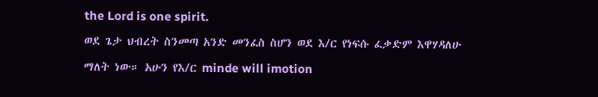the Lord is one spirit.
ወደ ጌታ ህብረት ስንመጣ አንድ መንፈስ ስሆን ወደ እ/ር የነፍሱ ፈቃድም እዋሃዳለሁ ማለት ነው። አሁን የእ/ር minde will imotion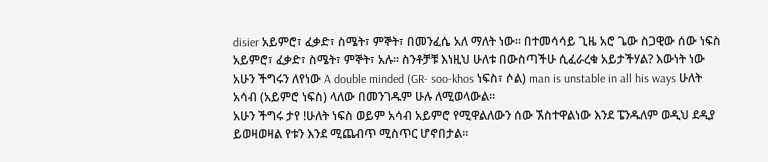disier አይምሮ፣ ፈቃድ፣ ስሜት፣ ምኞት፣ በመንፈሴ አለ ማለት ነው። በተመሳሳይ ጊዜ አሮ ጌው ስጋዊው ሰው ነፍስ አይምሮ፣ ፈቃድ፣ ስሜት፣ ምኞት፣ አሉ። ስንቶቻቹ እነዚህ ሁለቱ በውስጣችሁ ሲፈራረቁ አይታችሃል? እውነት ነው አሁን ችግሩን ለየነው A double minded (GR- soo-khos ነፍስ፣ ሶል) man is unstable in all his ways ሁለት አሳብ (አይምሮ ነፍስ) ላለው በመንገዱም ሁሉ ለሚወላውል።
አሁን ችግሩ ታየ !ሁለት ነፍስ ወይም አሳብ አይምሮ የሚዋልለውን ሰው ኧስተዋልነው እንደ ፔንዱለም ወዲህ ደዲያ ይወዛወዛል የቱን እንደ ሚጨብጥ ሚስጥር ሆኖበታል።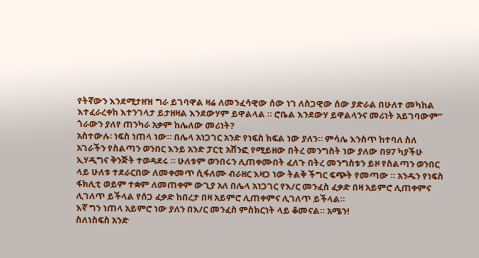የትኛውን እንደሚታዘዝ ግራ ይገባዋል ዛሬ ለመንፈሳዊው ሰው ነገ ለስጋዊው ሰው ያድራል በሁለተ መካከል እተፈራረቀከ እተንገላታ ይታዘዛል እንደውሃም ይዋልላል ። ሮቤል እንደውሃ ይዋልላንና መሪነት አይገባውም” ጎራውን ያለየ ጠንካራ አቃም ከሌለው መሪነት?
አስተውሉ፡ ነፍስ ነጠላ ነው። በሌላ አነጋገር አንድ የነፍስ ክፍል ነው ያለን። ምሳሌ እንስጥ ከተባለ ስለ አገራችን የስልጣን ወንበር እንይ አንድ ፓርቲ አሸንፎ የሚይዘው በትረ መንግስት ነው ያለው በ97 ካያችሁ ኢሃዲግና ቅንጅት ተወዳደሩ ። ሁለቱም ወንበሩን ሊጠቀሙበት ፈለጉ በትረ መንግስቱን ይዞ የስልጣን ወንበር ላይ ሁለቱ ተደራርበው ለመቀመጥ ሲፋለሙ ብራዘር እዛጋ ነው ትልቅ ችግር ፍጭት የመጣው ። አንዱን የነፍስ ፋክሊቲ ወይም ተቋም ለመጠቀም ውጊያ አለ በሌላ አነጋገር የእ/ር መንፈስ ፈቃድ በዛ አይምሮ ሊጠቀምና ሊገለጥ ይችላል የሰጋ ፈቃድ ከበረታ በዛ አይምሮ ሊጠቀምና ሊገለጥ ይችላል።
እኛ ግን ነጠላ አይምሮ ነው ያለን በእ/ር መንፈስ ምስክርነት ላይ ቆመናል። አሜን!
ስለነስፍስ አንድ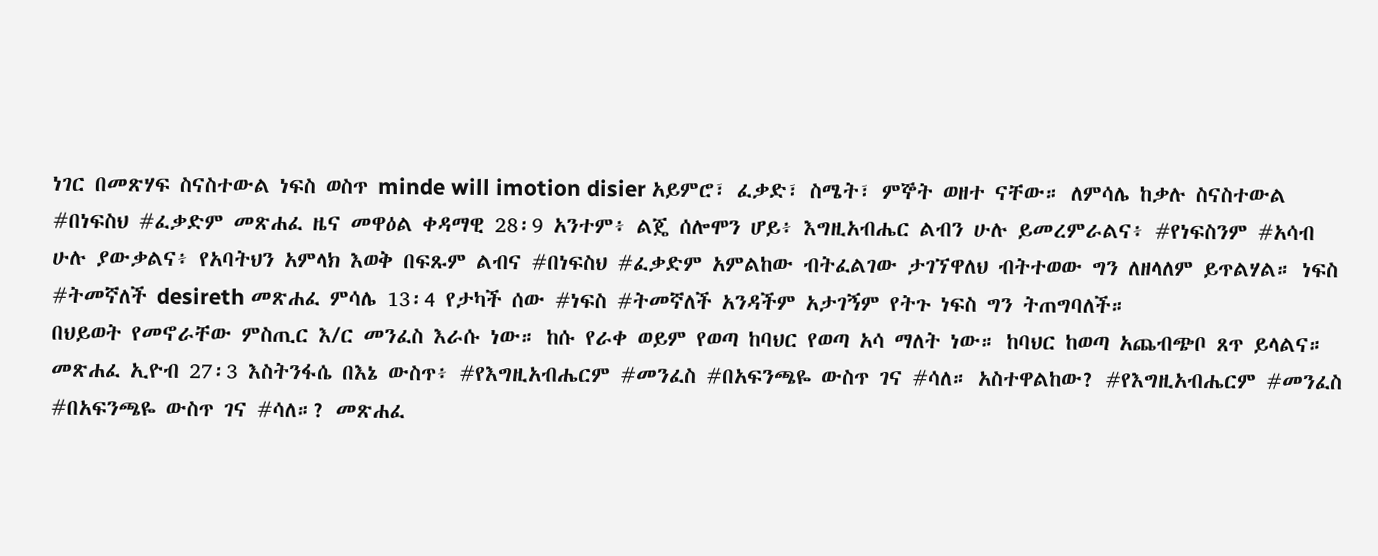ነገር በመጽሃፍ ስናስተውል ነፍስ ወስጥ minde will imotion disier አይምሮ፣ ፈቃድ፣ ስሜት፣ ምኞት ወዘተ ናቸው። ለምሳሌ ከቃሉ ስናስተውል #በነፍስህ #ፈቃድም መጽሐፈ ዜና መዋዕል ቀዳማዊ 28፡9 አንተም፥ ልጄ ሰሎሞን ሆይ፥ እግዚአብሔር ልብን ሁሉ ይመረምራልና፥ #የነፍስንም #አሳብ ሁሉ ያውቃልና፥ የአባትህን አምላክ እወቅ በፍጹም ልብና #በነፍስህ #ፈቃድም አምልከው ብትፈልገው ታገኘዋለህ ብትተወው ግን ለዘላለም ይጥልሃል። ነፍስ #ትመኛለች desireth መጽሐፈ ምሳሌ 13፡4 የታካች ሰው #ነፍስ #ትመኛለች አንዳችም አታገኝም የትጉ ነፍስ ግን ትጠግባለች።
በህይወት የመኖራቸው ምስጢር እ/ር መንፈስ እራሱ ነው። ከሱ የራቀ ወይም የወጣ ከባህር የወጣ አሳ ማለት ነው። ከባህር ከወጣ አጨብጭቦ ጸጥ ይላልና። መጽሐፈ ኢዮብ 27፡3 እስትንፋሴ በእኔ ውስጥ፥ #የእግዚአብሔርም #መንፈስ #በአፍንጫዬ ውስጥ ገና #ሳለ። አስተዋልከው? #የእግዚአብሔርም #መንፈስ #በአፍንጫዬ ውስጥ ገና #ሳለ።? መጽሐፈ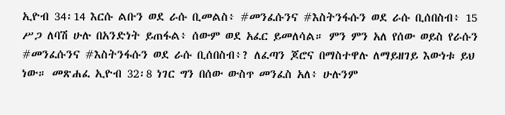ኢዮብ 34፡14 እርሱ ልቡን ወደ ራሱ ቢመልስ፥ #መንፈሱንና #እስትንፋሱን ወደ ራሱ ቢሰበስብ፥ 15 ሥጋ ለባሽ ሁሉ በአንድነት ይጠፋል፥ ሰውም ወደ አፈር ይመለሳል። ምን ምን አለ የሰው ወይስ የራሱን #መንፈሱንና #እስትንፋሱን ወደ ራሱ ቢሰበስብ፥? ለፈጣን ጆሮና በማስተዋሉ ለማይዘገይ እውነቱ ይህ ነው። መጽሐፈ ኢዮብ 32፡8 ነገር ግን በሰው ውስጥ መንፈስ አለ፥ ሁሉንም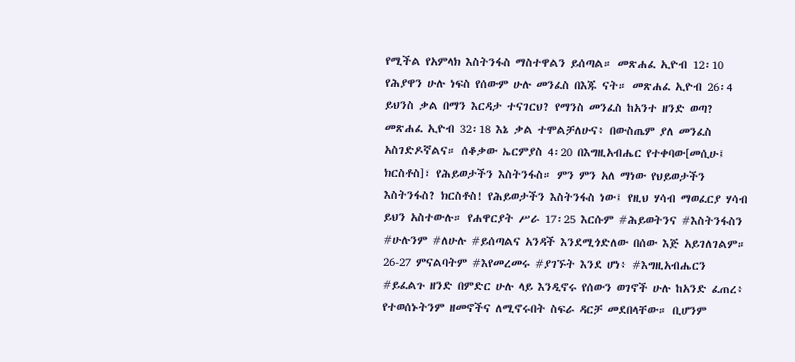የሚችል የአምላክ እስትንፋስ ማስተዋልን ይሰጣል። መጽሐፈ ኢዮብ 12፡10 የሕያዋን ሁሉ ነፍስ የሰውም ሁሉ መንፈስ በእጁ ናት። መጽሐፈ ኢዮብ 26፡4 ይህንስ ቃል በማን እርዳታ ተናገርህ? የማንስ መንፈስ ከአንተ ዘንድ ወጣ? መጽሐፈ ኢዮብ 32፡18 እኔ ቃል ተሞልቻለሁና፥ በውስጤም ያለ መንፈስ አስገድዶኛልና። ሰቆቃው ኤርምያስ 4፡20 በእግዚአብሔር የተቀባው[መሲሁ፤ ክርስቶስ]፣ የሕይወታችን እስትንፋስ። ምን ምን አለ ማነው የህይወታችን እስትንፋስ? ክርስቶስ! የሕይወታችን እስትንፋስ ነው፤ የዚህ ሃሳብ ማወፈርያ ሃሳብ ይህን አስተውሉ። የሐዋርያት ሥራ 17፡25 እርሱም #ሕይወትንና #እስትንፋስን #ሁሉንም #ለሁሉ #ይሰጣልና አንዳች እንደሚጎድለው በሰው እጅ አይገለገልም። 26-27 ምናልባትም #እየመረመሩ #ያገኙት እንደ ሆነ፥ #እግዚአብሔርን #ይፈልጉ ዘንድ በምድር ሁሉ ላይ እንዲኖሩ የሰውን ወገኖች ሁሉ ከአንድ ፈጠረ፥ የተወሰኑትንም ዘመኖችና ለሚኖሩበት ስፍራ ዳርቻ መደበላቸው። ቢሆንም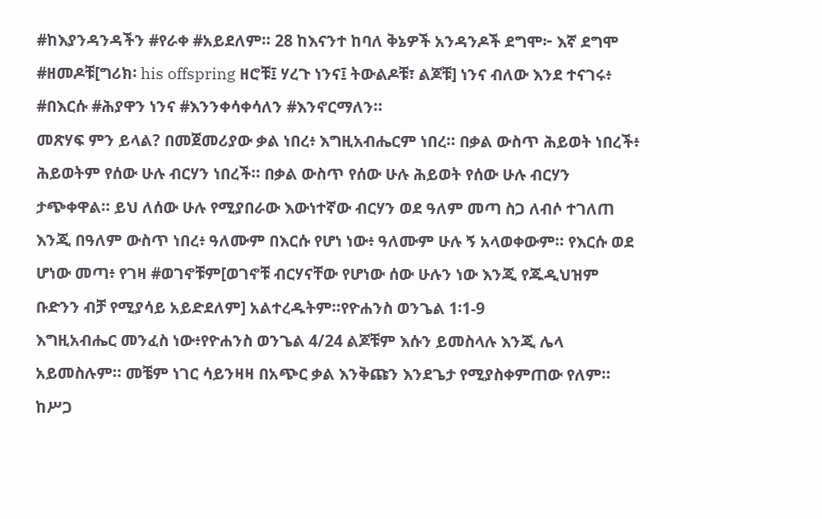#ከእያንዳንዳችን #የራቀ #አይደለም። 28 ከእናንተ ከባለ ቅኔዎች አንዳንዶች ደግሞ፦ እኛ ደግሞ #ዘመዶቹ[ግሪክ፡ his offspring ዘሮቹ፤ ሃረጉ ነንና፤ ትውልዶቹ፣ ልጆቹ] ነንና ብለው እንደ ተናገሩ፥ #በእርሱ #ሕያዋን ነንና #እንንቀሳቀሳለን #እንኖርማለን።
መጽሃፍ ምን ይላል? በመጀመሪያው ቃል ነበረ፥ እግዚአብሔርም ነበረ። በቃል ውስጥ ሕይወት ነበረች፥ ሕይወትም የሰው ሁሉ ብርሃን ነበረች። በቃል ውስጥ የሰው ሁሉ ሕይወት የሰው ሁሉ ብርሃን ታጭቀዋል። ይህ ለሰው ሁሉ የሚያበራው እውነተኛው ብርሃን ወደ ዓለም መጣ ስጋ ለብሶ ተገለጠ እንጂ በዓለም ውስጥ ነበረ፥ ዓለሙም በእርሱ የሆነ ነው፥ ዓለሙም ሁሉ ኝ አላወቀውም። የእርሱ ወደ ሆነው መጣ፥ የገዛ #ወገኖቹም[ወገኖቹ ብርሃናቸው የሆነው ሰው ሁሉን ነው እንጂ የጁዲህዝም ቡድንን ብቻ የሚያሳይ አይድደለም] አልተረዱትም።የዮሐንስ ወንጌል 1፡1-9
እግዚአብሔር መንፈስ ነው፥የዮሐንስ ወንጌል 4/24 ልጆቹም እሱን ይመስላሉ እንጂ ሌላ አይመስሉም። መቼም ነገር ሳይንዛዛ በአጭር ቃል እንቅጩን እንደጌታ የሚያስቀምጠው የለም። ከሥጋ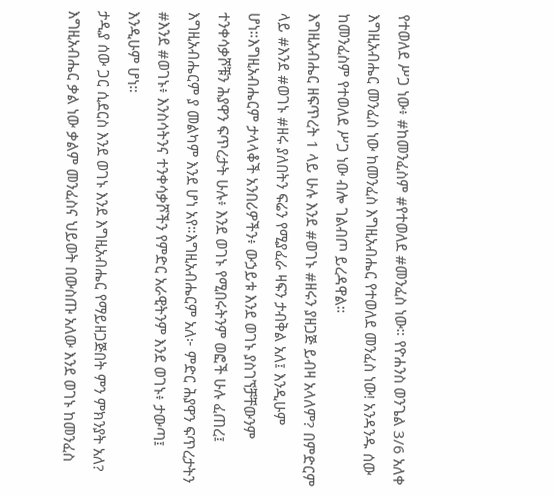የተወለደ ሥጋ ነው፥ #ከመንፈስም #የተወለደ #መንፈስ ነው። የዮሐንስ ወንጌል 3/6 አለቀ እግዚአብሔር መንፈስ ነው ከመንፈስ እግዚአብሔር የተወለደ መንፈስ ነው! አንዳንዱ ሰው ከመንፈስም የተወለደ ሥጋ ነው ብሎ ገልብጦ ይረዳዋል።
እግዚአብሔር ዘፍጥረት 1 ላይ ሁሉ እንደ #ወገኑ #ዘሩን ያዘጋጅ ይብዛ አላለም? በምድርም ላይ #እንደ #ወገኑ #ዘሩ ያለበትን ፍሬን የሚያፈራ ዛፍን ታብቅል አለ፤ እንዲሁም ሆነ።እግዚአብሔርም ታላላቆች አንበሪዎችን፥ ውኃይቱ እንደ ወገኑ ያስገኘቻቸውንም ተንቀሳቃሾቹን ሕያዋን ፍጥረታት ሁሉ፥ እንደ ወገኑ የሚበሩትንም ወፎች ሁሉ ፈጠረ፤ እግዚአብሔርም ያ መልካም እንደ ሆነ አየ።እግዚአብሔርም አለ፦ ምድር ሕያዋን ፍጥረታትን #እንደ #ወገኑ፥ እንስሳትንና ተንቀሳቃሾችን የምድር አራዊትንም እንደ ወገኑ፥ ታውጣ፤ እንዲሁም ሆነ።
ታዲያ ሰው ጋር ሲደርስ እንደ ወገኑ እንደ እግዚአብሔር የማይዘጋጅበት ምን ምክንያት አለ? እግዚአብሔር ቃል ነው ቃልም መንፈስና ህይወት በውስጡ አለው እንደ ወገኑ ከመንፈስ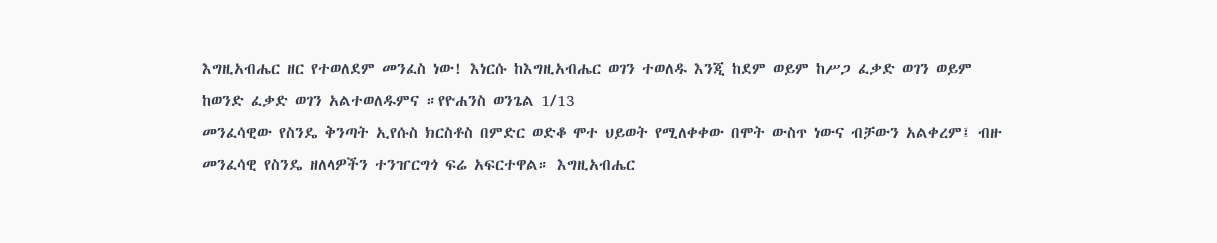እግዚአብሔር ዘር የተወለደም መንፈስ ነው! እነርሱ ከእግዚአብሔር ወገን ተወለዱ እንጂ ከደም ወይም ከሥጋ ፈቃድ ወገን ወይም ከወንድ ፈቃድ ወገን አልተወለዱምና ።የዮሐንስ ወንጌል 1/13
መንፈሳዊው የስንዴ ቅንጣት ኢየሱስ ክርስቶስ በምድር ወድቆ ሞተ ህይወት የሚለቀቀው በሞት ውስጥ ነውና ብቻውን አልቀረም፤ ብዙ መንፈሳዊ የስንዴ ዘለላዎችን ተንዠርግጎ ፍሬ አፍርተዋል። እግዚአብሔር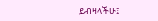ይብዛላችሁ፤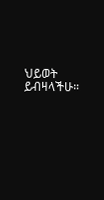ህይወት ይብዛላችሁ።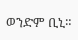ወንድም ቢኒ።